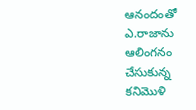ఆనందంతో ఎ.రాజాను ఆలింగనం చేసుకున్న కనిమొళి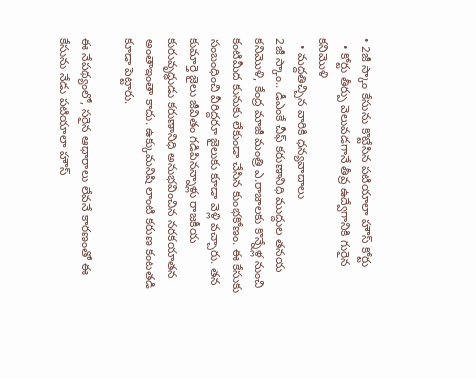• 2జీ స్కాం కేసును కొట్టేసిన పటియాలా హౌస్ కోర్టు
  • కోర్టు తీర్పు వెలువడగానే తీవ్ర ఉద్వేగానికి గురైన కనిమొళి
  • మద్దతిచ్చిన వారికి ధన్యవాదాలు
2జీ స్కాం.. డీఎంకే చీఫ్ కరుణానిధి ముద్దుల తనయ కనిమొళి, కేంద్ర మాజీ మంత్రి ఎ.రాజాలకు కొన్నేళ్ల నుంచి కంటిమీద కునుకు లేకుండా చేసిన కుంభకోణం. ఈ కేసుకు సంబంధించి వీరిద్దరూ జైలుకు కూడా వెళ్లి వచ్చారు. తన కుమార్తె జైలు జీవితం గడిపినన్నాళ్లు రాజకీయ కురువృద్ధుడు కరుణానిధి అనుభవించిన నరకయాతన అంతాఇంతా కాదు. ఉక్కుమనిషి లాంటి కరుణ కంటతడి కూడా పెట్టారు.

ఈ నేపథ్యంలో, సరైన ఆధారాలు లేవనే కారణంతో ఈ కేసును నేడు పటియాలా హౌస్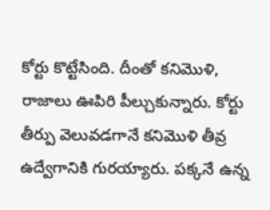కోర్టు కొట్టేసింది. దీంతో కనిమొళి, రాజాలు ఊపిరి పీల్చుకున్నారు. కోర్టు తీర్పు వెలువడగానే కనిమొళి తీవ్ర ఉద్వేగానికి గురయ్యారు. పక్కనే ఉన్న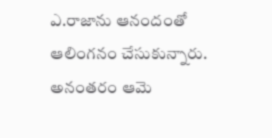ఎ.రాజాను ఆనందంతో ఆలింగనం చేసుకున్నారు. అనంతరం ఆమె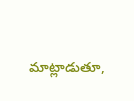మాట్లాడుతూ,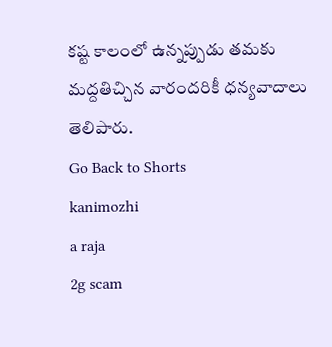కష్ట కాలంలో ఉన్నప్పుడు తమకు మద్దతిచ్చిన వారందరికీ ధన్యవాదాలు తెలిపారు.
Go Back to Shorts
kanimozhi
a raja
2g scam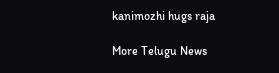kanimozhi hugs raja

More Telugu News